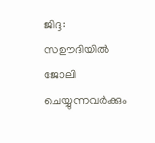ജിദ്ദ: സഊദിയിൽ ജോലി ചെയ്യുന്നവർക്കും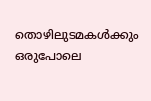തൊഴിലുടമകൾക്കും ഒരുപോലെ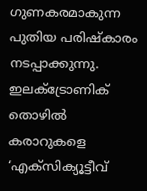ഗുണകരമാകുന്ന പുതിയ പരിഷ്കാരം നടപ്പാക്കുന്നു. ഇലക്ട്രോണിക് തൊഴിൽ കരാറുകളെ ‘എക്സിക്യൂട്ടീവ്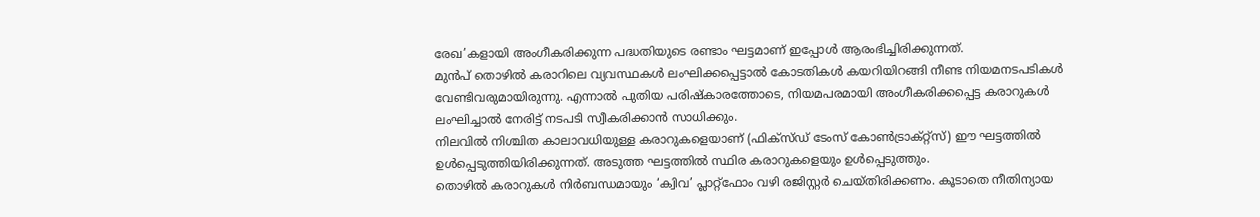രേഖ’കളായി അംഗീകരിക്കുന്ന പദ്ധതിയുടെ രണ്ടാം ഘട്ടമാണ് ഇപ്പോൾ ആരംഭിച്ചിരിക്കുന്നത്.
മുൻപ് തൊഴിൽ കരാറിലെ വ്യവസ്ഥകൾ ലംഘിക്കപ്പെട്ടാൽ കോടതികൾ കയറിയിറങ്ങി നീണ്ട നിയമനടപടികൾ വേണ്ടിവരുമായിരുന്നു. എന്നാൽ പുതിയ പരിഷ്കാരത്തോടെ, നിയമപരമായി അംഗീകരിക്കപ്പെട്ട കരാറുകൾ ലംഘിച്ചാൽ നേരിട്ട് നടപടി സ്വീകരിക്കാൻ സാധിക്കും.
നിലവിൽ നിശ്ചിത കാലാവധിയുള്ള കരാറുകളെയാണ് (ഫിക്സ്ഡ് ടേംസ് കോൺട്രാക്റ്റ്സ്) ഈ ഘട്ടത്തിൽ ഉൾപ്പെടുത്തിയിരിക്കുന്നത്. അടുത്ത ഘട്ടത്തിൽ സ്ഥിര കരാറുകളെയും ഉൾപ്പെടുത്തും.
തൊഴിൽ കരാറുകൾ നിർബന്ധമായും ‘ക്വിവ’ പ്ലാറ്റ്ഫോം വഴി രജിസ്റ്റർ ചെയ്തിരിക്കണം. കൂടാതെ നീതിന്യായ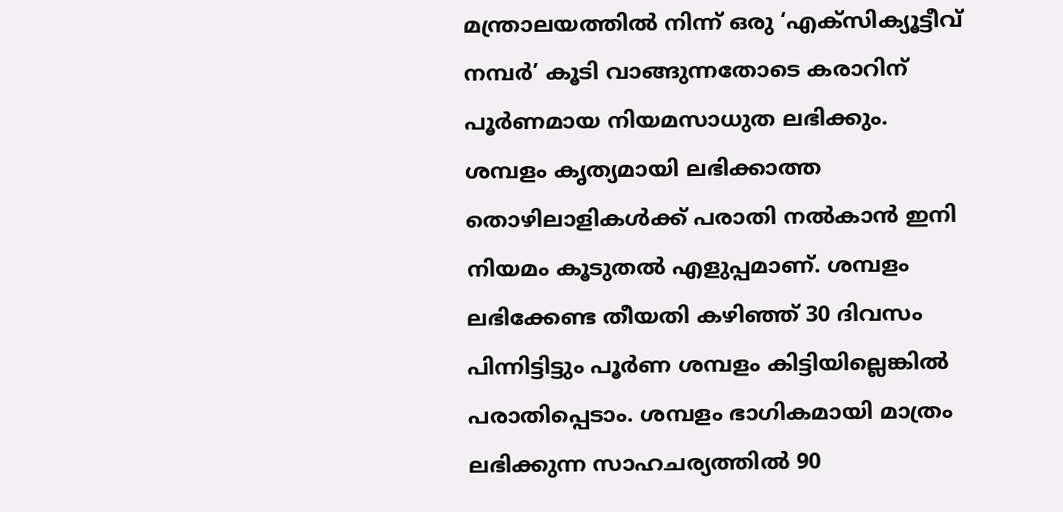മന്ത്രാലയത്തിൽ നിന്ന് ഒരു ‘എക്സിക്യൂട്ടീവ് നമ്പർ’ കൂടി വാങ്ങുന്നതോടെ കരാറിന് പൂർണമായ നിയമസാധുത ലഭിക്കും.
ശമ്പളം കൃത്യമായി ലഭിക്കാത്ത തൊഴിലാളികൾക്ക് പരാതി നൽകാൻ ഇനി നിയമം കൂടുതൽ എളുപ്പമാണ്. ശമ്പളം ലഭിക്കേണ്ട തീയതി കഴിഞ്ഞ് 30 ദിവസം പിന്നിട്ടിട്ടും പൂർണ ശമ്പളം കിട്ടിയില്ലെങ്കിൽ പരാതിപ്പെടാം. ശമ്പളം ഭാഗികമായി മാത്രം ലഭിക്കുന്ന സാഹചര്യത്തിൽ 90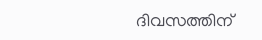ദിവസത്തിന്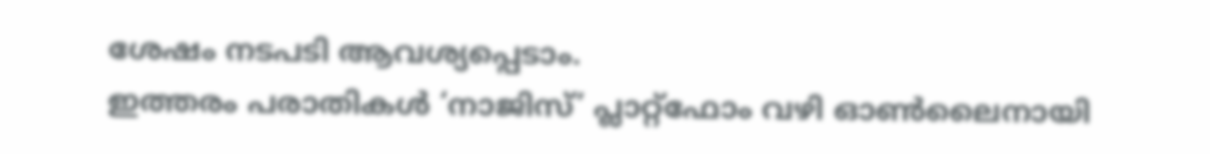ശേഷം നടപടി ആവശ്യപ്പെടാം.
ഇത്തരം പരാതികൾ ‘നാജിസ്’ പ്ലാറ്റ്ഫോം വഴി ഓൺലൈനായി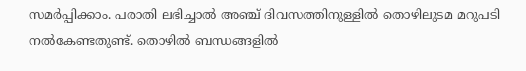സമർപ്പിക്കാം. പരാതി ലഭിച്ചാൽ അഞ്ച് ദിവസത്തിനുള്ളിൽ തൊഴിലുടമ മറുപടി നൽകേണ്ടതുണ്ട്. തൊഴിൽ ബന്ധങ്ങളിൽ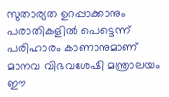സുതാര്യത ഉറപ്പാക്കാനും പരാതികളിൽ പെട്ടെന്ന് പരിഹാരം കാണാനുമാണ് മാനവ വിഭവശേഷി മന്ത്രാലയം ഈ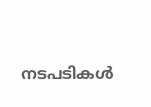നടപടികൾ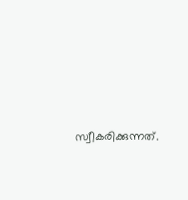സ്വീകരിക്കുന്നത്.